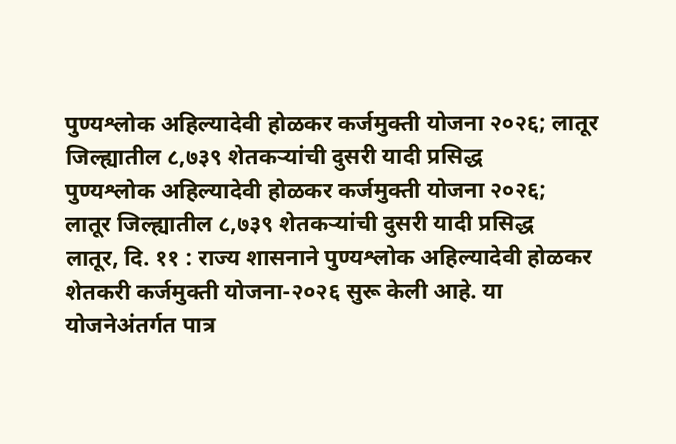पुण्यश्लोक अहिल्यादेवी होळकर कर्जमुक्ती योजना २०२६; लातूर जिल्ह्यातील ८,७३९ शेतकऱ्यांची दुसरी यादी प्रसिद्ध
पुण्यश्लोक अहिल्यादेवी होळकर कर्जमुक्ती योजना २०२६;
लातूर जिल्ह्यातील ८,७३९ शेतकऱ्यांची दुसरी यादी प्रसिद्ध
लातूर, दि. ११ : राज्य शासनाने पुण्यश्लोक अहिल्यादेवी होळकर शेतकरी कर्जमुक्ती योजना-२०२६ सुरू केली आहे. या योजनेअंतर्गत पात्र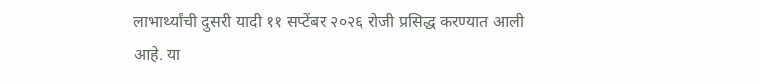लाभार्थ्यांची दुसरी यादी ११ सप्टेंबर २०२६ रोजी प्रसिद्ध करण्यात आली आहे. या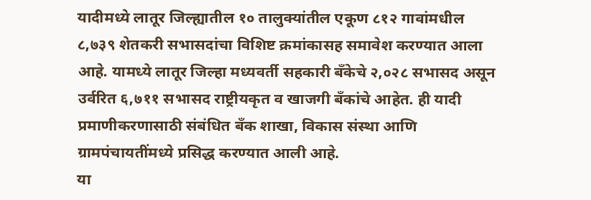यादीमध्ये लातूर जिल्ह्यातील १० तालुक्यांतील एकूण ८१२ गावांमधील ८,७३९ शेतकरी सभासदांचा विशिष्ट क्रमांकासह समावेश करण्यात आला आहे. यामध्ये लातूर जिल्हा मध्यवर्ती सहकारी बँकेचे २,०२८ सभासद असून उर्वरित ६,७११ सभासद राष्ट्रीयकृत व खाजगी बँकांचे आहेत. ही यादी प्रमाणीकरणासाठी संबंधित बँक शाखा, विकास संस्था आणि ग्रामपंचायतींमध्ये प्रसिद्ध करण्यात आली आहे.
या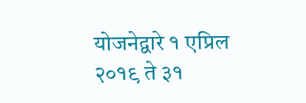योजनेद्वारे १ एप्रिल २०१९ ते ३१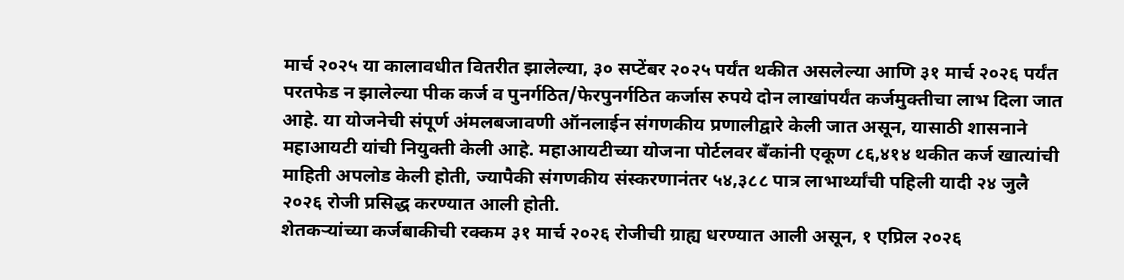मार्च २०२५ या कालावधीत वितरीत झालेल्या, ३० सप्टेंबर २०२५ पर्यंत थकीत असलेल्या आणि ३१ मार्च २०२६ पर्यंत परतफेड न झालेल्या पीक कर्ज व पुनर्गठित/फेरपुनर्गठित कर्जास रुपये दोन लाखांपर्यंत कर्जमुक्तीचा लाभ दिला जात आहे. या योजनेची संपूर्ण अंमलबजावणी ऑनलाईन संगणकीय प्रणालीद्वारे केली जात असून, यासाठी शासनाने महाआयटी यांची नियुक्ती केली आहे. महाआयटीच्या योजना पोर्टलवर बँकांनी एकूण ८६,४१४ थकीत कर्ज खात्यांची माहिती अपलोड केली होती, ज्यापैकी संगणकीय संस्करणानंतर ५४,३८८ पात्र लाभार्थ्यांची पहिली यादी २४ जुलै २०२६ रोजी प्रसिद्ध करण्यात आली होती.
शेतकऱ्यांच्या कर्जबाकीची रक्कम ३१ मार्च २०२६ रोजीची ग्राह्य धरण्यात आली असून, १ एप्रिल २०२६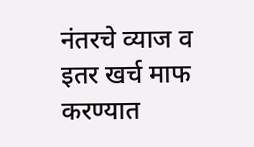नंतरचे व्याज व इतर खर्च माफ करण्यात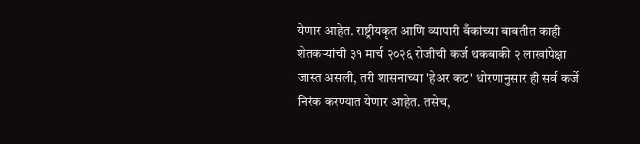येणार आहेत. राष्ट्रीयकृत आणि व्यापारी बँकांच्या बाबतीत काही शेतकऱ्यांची ३१ मार्च २०२६ रोजीची कर्ज थकबाकी २ लाखांपेक्षा जास्त असली, तरी शासनाच्या 'हेअर कट' धोरणानुसार ही सर्व कर्जे निरंक करण्यात येणार आहेत. तसेच,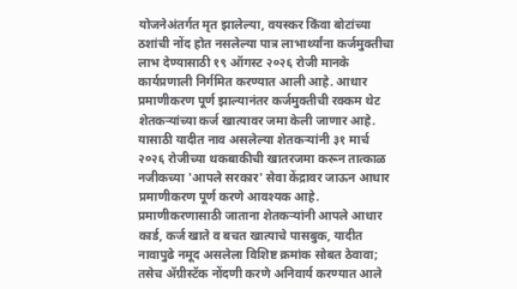योजनेअंतर्गत मृत झालेल्या, वयस्कर किंवा बोटांच्या ठशांची नोंद होत नसलेल्या पात्र लाभार्थ्यांना कर्जमुक्तीचा लाभ देण्यासाठी १९ ऑगस्ट २०२६ रोजी मानके कार्यप्रणाली निर्गमित करण्यात आली आहे. आधार प्रमाणीकरण पूर्ण झाल्यानंतर कर्जमुक्तीची रक्कम थेट शेतकऱ्यांच्या कर्ज खात्यावर जमा केली जाणार आहे. यासाठी यादीत नाव असलेल्या शेतकऱ्यांनी ३१ मार्च २०२६ रोजीच्या थकबाकीची खातरजमा करून तात्काळ नजीकच्या 'आपले सरकार' सेवा केंद्रावर जाऊन आधार प्रमाणीकरण पूर्ण करणे आवश्यक आहे.
प्रमाणीकरणासाठी जाताना शेतकऱ्यांनी आपले आधार कार्ड, कर्ज खाते व बचत खात्याचे पासबुक, यादीत नावापुढे नमूद असलेला विशिष्ट क्रमांक सोबत ठेवावा; तसेच ॲग्रीस्टॅक नोंदणी करणे अनिवार्य करण्यात आले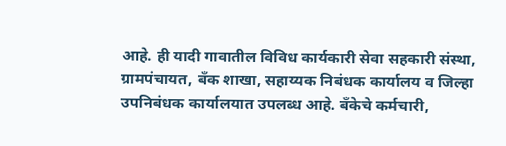आहे. ही यादी गावातील विविध कार्यकारी सेवा सहकारी संस्था, ग्रामपंचायत, बँक शाखा, सहाय्यक निबंधक कार्यालय व जिल्हा उपनिबंधक कार्यालयात उपलब्ध आहे. बँकेचे कर्मचारी,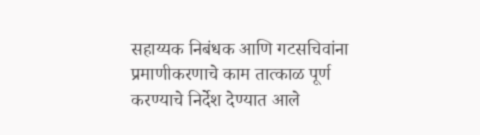सहाय्यक निबंधक आणि गटसचिवांना प्रमाणीकरणाचे काम तात्काळ पूर्ण करण्याचे निर्देश देण्यात आले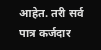आहेत. तरी सर्व पात्र कर्जदार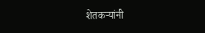शेतकऱ्यांनी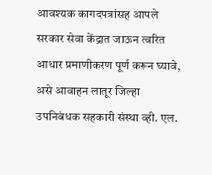आवश्यक कागदपत्रांसह आपले सरकार सेवा केंद्रात जाऊन त्वरित आधार प्रमाणीकरण पूर्ण करून घ्यावे, असे आवाहन लातूर जिल्हा उपनिबंधक सहकारी संस्था व्ही. एल.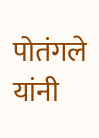पोतंगले यांनी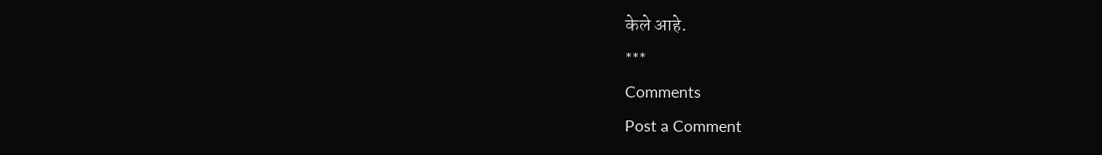केले आहे.
***
Comments
Post a Comment